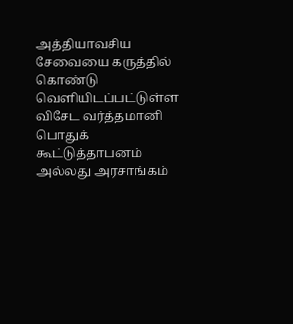அத்தியாவசிய சேவையை கருத்தில் கொண்டு வெளியிடப்பட்டுள்ள விசேட வர்த்தமானி
பொதுக் கூட்டுத்தாபனம் அல்லது அரசாங்கம்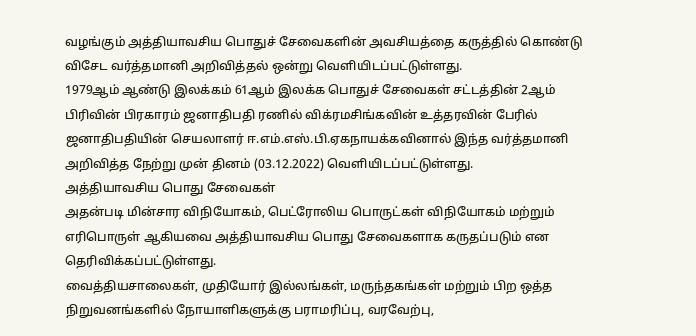வழங்கும் அத்தியாவசிய பொதுச் சேவைகளின் அவசியத்தை கருத்தில் கொண்டு விசேட வர்த்தமானி அறிவித்தல் ஒன்று வெளியிடப்பட்டுள்ளது.
1979ஆம் ஆண்டு இலக்கம் 61ஆம் இலக்க பொதுச் சேவைகள் சட்டத்தின் 2ஆம் பிரிவின் பிரகாரம் ஜனாதிபதி ரணில் விக்ரமசிங்கவின் உத்தரவின் பேரில் ஜனாதிபதியின் செயலாளர் ஈ.எம்.எஸ்.பி.ஏகநாயக்கவினால் இந்த வர்த்தமானி அறிவித்த நேற்று முன் தினம் (03.12.2022) வெளியிடப்பட்டுள்ளது.
அத்தியாவசிய பொது சேவைகள்
அதன்படி மின்சார விநியோகம், பெட்ரோலிய பொருட்கள் விநியோகம் மற்றும் எரிபொருள் ஆகியவை அத்தியாவசிய பொது சேவைகளாக கருதப்படும் என தெரிவிக்கப்பட்டுள்ளது.
வைத்தியசாலைகள், முதியோர் இல்லங்கள், மருந்தகங்கள் மற்றும் பிற ஒத்த நிறுவனங்களில் நோயாளிகளுக்கு பராமரிப்பு, வரவேற்பு,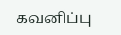கவனிப்பு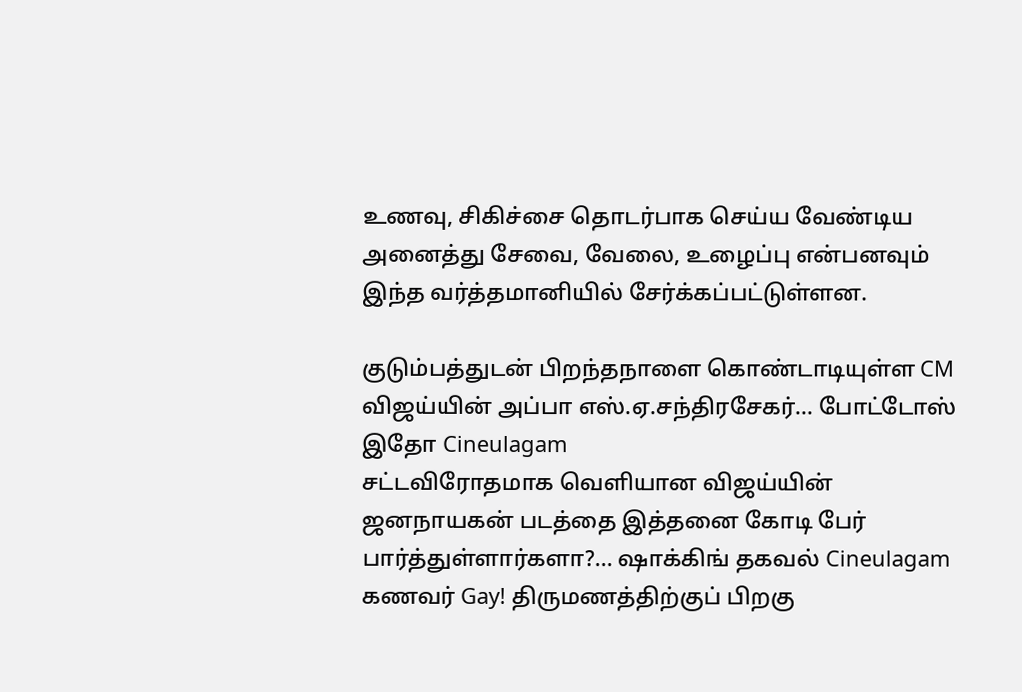உணவு, சிகிச்சை தொடர்பாக செய்ய வேண்டிய அனைத்து சேவை, வேலை, உழைப்பு என்பனவும் இந்த வர்த்தமானியில் சேர்க்கப்பட்டுள்ளன.

குடும்பத்துடன் பிறந்தநாளை கொண்டாடியுள்ள CM விஜய்யின் அப்பா எஸ்.ஏ.சந்திரசேகர்... போட்டோஸ் இதோ Cineulagam
சட்டவிரோதமாக வெளியான விஜய்யின் ஜனநாயகன் படத்தை இத்தனை கோடி பேர் பார்த்துள்ளார்களா?... ஷாக்கிங் தகவல் Cineulagam
கணவர் Gay! திருமணத்திற்குப் பிறகு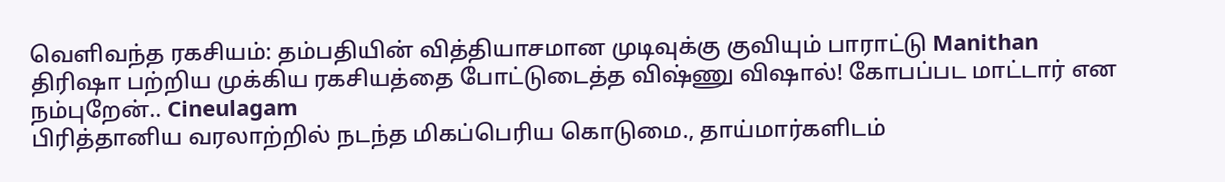வெளிவந்த ரகசியம்: தம்பதியின் வித்தியாசமான முடிவுக்கு குவியும் பாராட்டு Manithan
திரிஷா பற்றிய முக்கிய ரகசியத்தை போட்டுடைத்த விஷ்ணு விஷால்! கோபப்பட மாட்டார் என நம்புறேன்.. Cineulagam
பிரித்தானிய வரலாற்றில் நடந்த மிகப்பெரிய கொடுமை., தாய்மார்களிடம்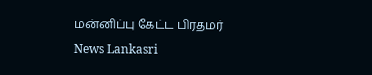மன்னிப்பு கேட்ட பிரதமர் News Lankasri